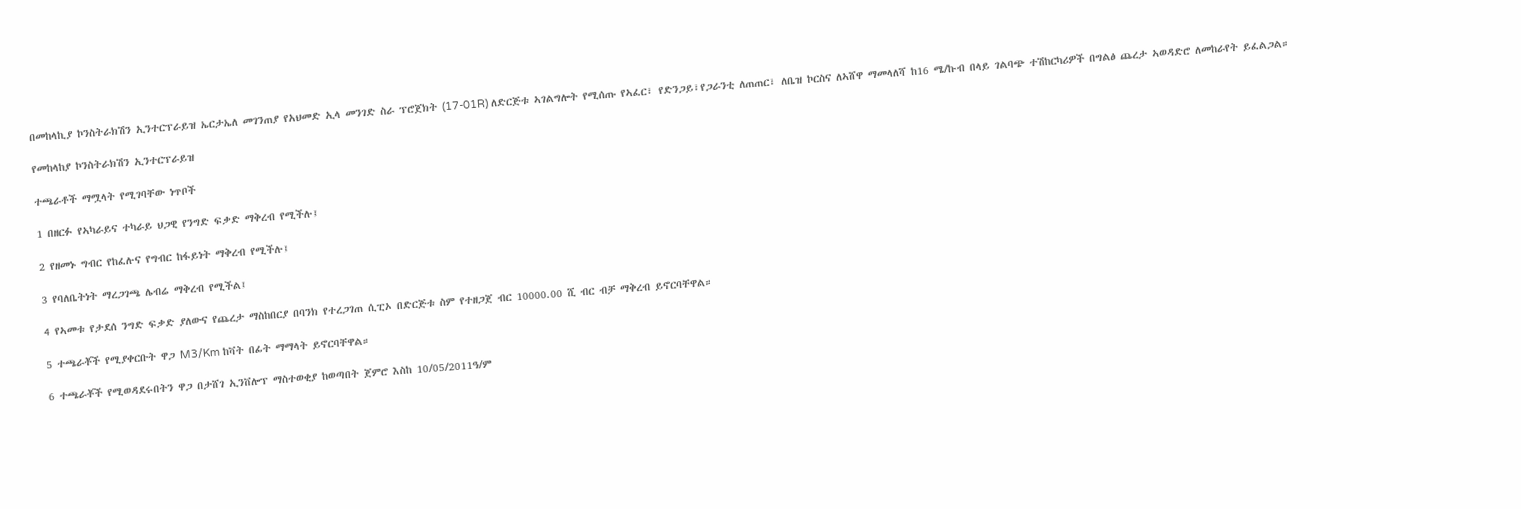በመከላኪያ ኮንስትራክሽን ኢንተርፕራይዝ ኤርታኤለ መገንጠያ የአህመድ ኢላ መንገድ ስራ ፕሮጀክት (17-01R) ለድርጅቱ ኣገልግሎት የሚሰጡ የኣፈር፣ የድንጋይ፣የጋራንቲ ለጠጠር፣ ለቤዝ ኮርስና ለኣሸዋ ማመላለሻ ከ16 ሜ/ኩብ በላይ ገልባጭ ተሽከርካሪዎች በግልፅ ጨረታ ኣወዳድሮ ለመከራየት ይፈልጋል።

የመከላከያ ኮንስትራክሽን ኢንተርፕራይዝ

ተጫራቶች ማሟላት የሚገባቸው ነጥቦች

1 በዘርፉ የኣካራይና ተካራይ ህጋዊ የንግድ ፍቃድ ማቅረብ የሚችሉ፤

2 የዘመኑ ግብር የከፈሉና የግብር ከፋይነት ማቅረብ የሚችሉ፤

3 የባለቤትነት ማረጋገጫ ሌብሬ ማቅረብ የሚችል፤

4 የኣመቱ የታደሰ ንግድ ፍቃድ ያለውና የጨረታ ማስከበርያ በባንክ የተረጋገጠ ሲፒኦ በድርጅቱ ስም የተዘጋጀ ብር 10000.00 ሺ ብር ብቻ ማቅረብ ይኖርባቸዋል።

5 ተጫራቾች የሚያቀርቡት ዋጋ M3/Km ከቫት በፊት ማማላት ይኖርባቸዋል።

6 ተጫራቾች የሚወዳደሩበትን ዋጋ በታሸገ ኢንቨሎፕ ማስተወቂያ ከወጣበት ጀምሮ እስከ 10/05/2011ዓ/ም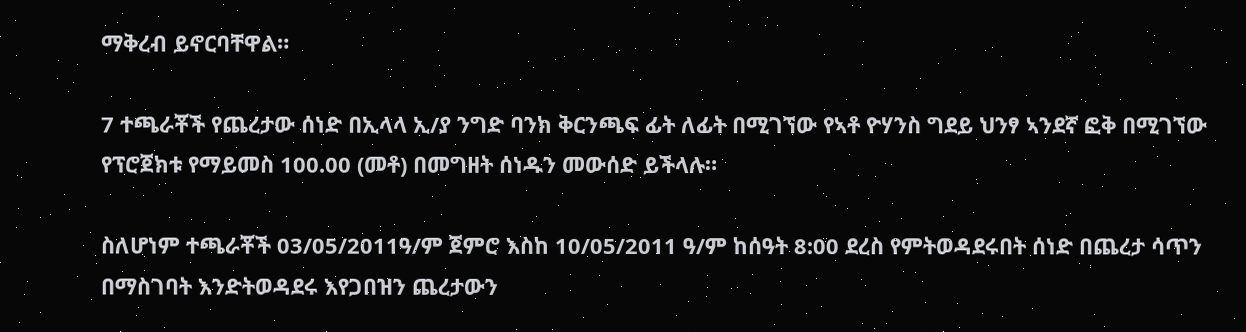ማቅረብ ይኖርባቸዋል።

7 ተጫራቾች የጨረታው ሰነድ በኢላላ ኢ/ያ ንግድ ባንክ ቅርንጫፍ ፊት ለፊት በሚገኘው የኣቶ ዮሃንስ ግደይ ህንፃ ኣንደኛ ፎቅ በሚገኘው የፕሮጀክቱ የማይመስ 100.00 (መቶ) በመግዘት ሰነዱን መውሰድ ይችላሉ።

ስለሆነም ተጫራቾች 03/05/2011ዓ/ም ጀምሮ እስከ 10/05/2011 ዓ/ም ከሰዓት 8:00 ደረስ የምትወዳደሩበት ሰነድ በጨረታ ሳጥን በማስገባት እንድትወዳደሩ እየጋበዝን ጨረታውን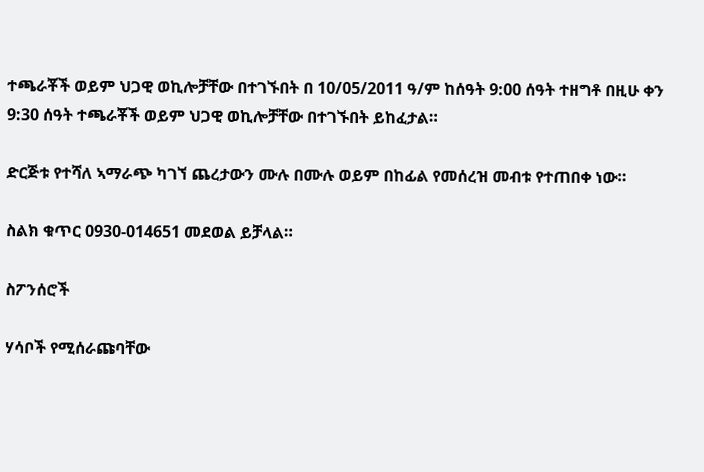ተጫራቾች ወይም ህጋዊ ወኪሎቻቸው በተገኙበት በ 10/05/2011 ዓ/ም ከሰዓት 9:00 ሰዓት ተዘግቶ በዚሁ ቀን 9:30 ሰዓት ተጫራቾች ወይም ህጋዊ ወኪሎቻቸው በተገኙበት ይከፈታል።

ድርጅቱ የተሻለ ኣማራጭ ካገኘ ጨረታውን ሙሉ በሙሉ ወይም በከፊል የመሰረዝ መብቱ የተጠበቀ ነው።

ስልክ ቁጥር 0930-014651 መደወል ይቻላል።

ስፖንሰሮች

ሃሳቦች የሚሰራጩባቸው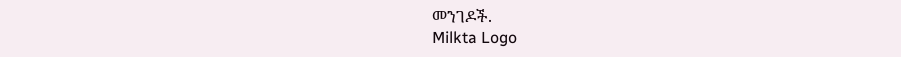መንገዶች.
Milkta Logo